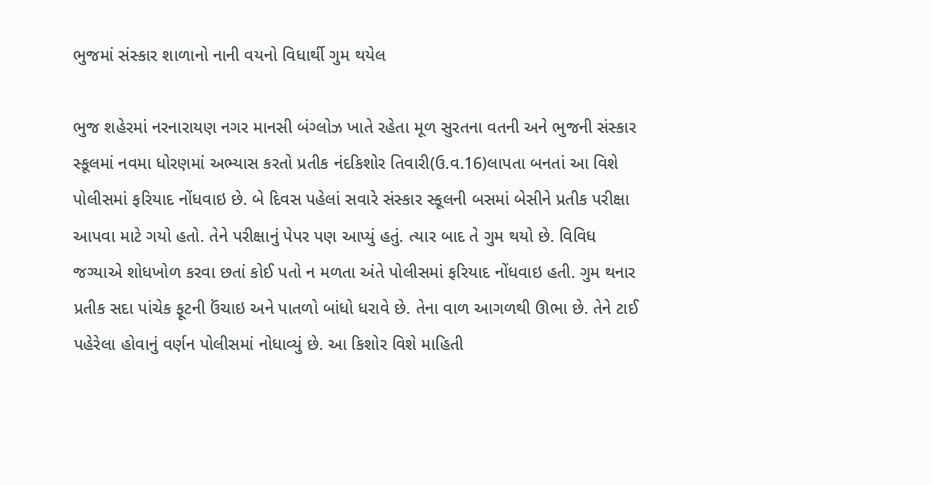ભુજમાં સંસ્કાર શાળાનો નાની વયનો વિધાર્થી ગુમ થયેલ

ભુજ શહેરમાં નરનારાયણ નગર માનસી બંગ્લોઝ ખાતે રહેતા મૂળ સુરતના વતની અને ભુજની સંસ્કાર સ્કૂલમાં નવમા ધોરણમાં અભ્યાસ કરતો પ્રતીક નંદકિશોર તિવારી(ઉ.વ.16)લાપતા બનતાં આ વિશે પોલીસમાં ફરિયાદ નોંધવાઇ છે. બે દિવસ પહેલાં સવારે સંસ્કાર સ્કૂલની બસમાં બેસીને પ્રતીક પરીક્ષા આપવા માટે ગયો હતો. તેને પરીક્ષાનું પેપર પણ આપ્યું હતું. ત્યાર બાદ તે ગુમ થયો છે. વિવિધ જગ્યાએ શોધખોળ કરવા છતાં કોઈ પતો ન મળતા અંતે પોલીસમાં ફરિયાદ નોંધવાઇ હતી. ગુમ થનાર પ્રતીક સદા પાંચેક ફૂટની ઉંચાઇ અને પાતળો બાંધો ધરાવે છે. તેના વાળ આગળથી ઊભા છે. તેને ટાઈ પહેરેલા હોવાનું વર્ણન પોલીસમાં નોધાવ્યું છે. આ કિશોર વિશે માહિતી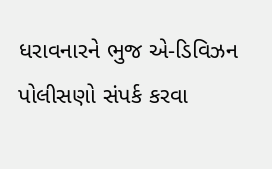ધરાવનારને ભુજ એ-ડિવિઝન પોલીસણો સંપર્ક કરવા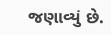જણાવ્યું છે.